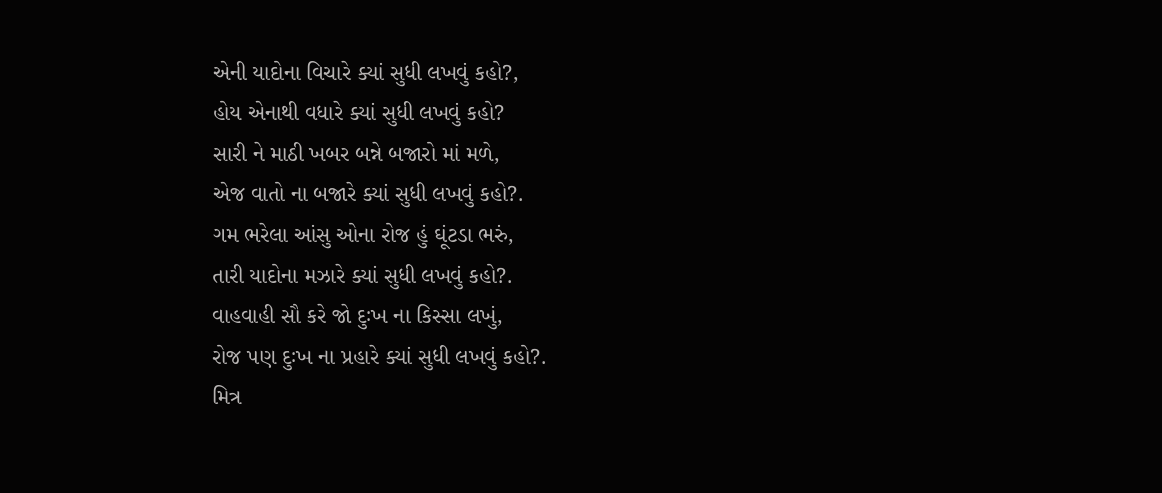એની યાદોના વિચારે ક્યાં સુધી લખવું કહો?,
હોય એનાથી વધારે ક્યાં સુધી લખવું કહો?
સારી ને માઠી ખબર બન્ને બજારો માં મળે,
એજ વાતો ના બજારે ક્યાં સુધી લખવું કહો?.
ગમ ભરેલા આંસુ ઓના રોજ હું ઘૂંટડા ભરું,
તારી યાદોના મઝારે ક્યાં સુધી લખવું કહો?.
વાહવાહી સૌ કરે જો દુઃખ ના કિસ્સા લખું,
રોજ પણ દુઃખ ના પ્રહારે ક્યાં સુધી લખવું કહો?.
મિત્ર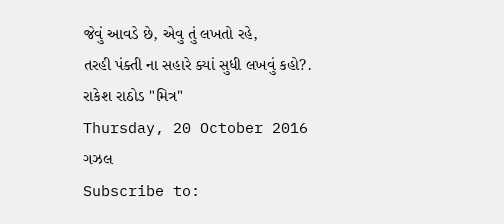જેવું આવડે છે, એવુ તું લખતો રહે,
તરહી પંક્તી ના સહારે ક્યાં સુધી લખવું કહો?.
રાકેશ રાઠોડ "મિત્ર"
Thursday, 20 October 2016
ગઝલ
Subscribe to: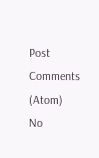Post Comments (Atom)
No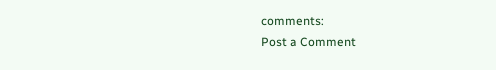comments:
Post a Comment